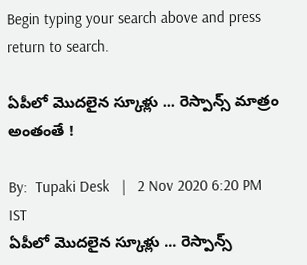Begin typing your search above and press return to search.

ఏపీలో మొదలైన స్కూళ్లు ... రెస్పాన్స్ మాత్రం అంతంతే !

By:  Tupaki Desk   |   2 Nov 2020 6:20 PM IST
ఏపీలో మొదలైన స్కూళ్లు ... రెస్పాన్స్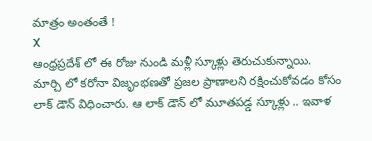మాత్రం అంతంతే !
X
ఆంధ్రప్ర‌దేశ్‌ లో ఈ రోజు నుండి మళ్లీ స్కూళ్లు తెరుచుకున్నాయి. మార్చి లో కరోనా విజృంభణతో ప్రజల ప్రాణాలని రక్షించుకోవడం కోసం లాక్‌ డౌన్ విధించారు. ఆ లాక్ డౌన్ లో మూత‌ప‌డ్డ స్కూళ్లు .. ఇవాళ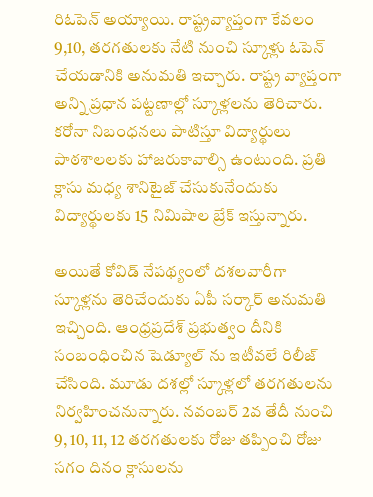రిఓపెన్ అయ్యాయి. రాష్ట్రవ్యాప్తంగా కేవ‌లం 9,10, త‌ర‌గ‌తుల‌కు నేటి నుంచి స్కూళ్లు ఓపెన్ చేయడానికి అనుమ‌తి ఇచ్చారు. రాష్ట్ర వ్యాప్తంగా అన్ని ప్ర‌ధాన ప‌ట్ట‌ణాల్లో స్కూళ్లలను తెరిచారు. కరోనా నిబంధ‌న‌లు పాటిస్తూ విద్యార్థులు పాఠ‌శాల‌ల‌కు హాజ‌రుకావాల్సి ఉంటుంది. ప్ర‌తి క్లాసు మ‌ధ్య శానిటైజ్ చేసుకునేందుకు విద్యార్థుల‌కు 15 నిమిషాల బ్రేక్ ఇస్తున్నారు.

అయితే కోవిడ్ నేప‌థ్యంలో ద‌శ‌ల‌వారీగా స్కూళ్ల‌ను తెరిచేందుకు ఏపీ స‌ర్కార్ అనుమ‌తి ఇచ్చింది. ఆంధ్ర‌ప్ర‌దేశ్ ప్ర‌భుత్వం దీనికి సంబంధించిన షెడ్యూల్‌ ను ఇటీవ‌లే రిలీజ్ చేసింది. మూడు ద‌శ‌ల్లో స్కూళ్ల‌లో త‌ర‌గ‌తుల‌ను నిర్వ‌హించ‌నున్నారు. న‌వంబ‌ర్ 2వ తేదీ నుంచి 9, 10, 11, 12 త‌ర‌గ‌తుల‌కు రోజు త‌ప్పించి రోజు స‌గం దినం క్లాసుల‌ను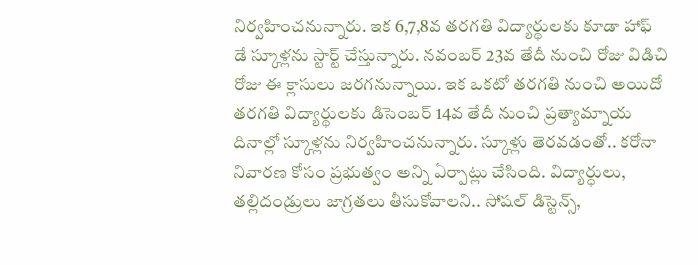నిర్వ‌హించ‌నున్నారు. ఇక 6,7,8వ త‌ర‌గ‌తి విద్యార్థుల‌కు కూడా హాఫ్ డే స్కూళ్ల‌ను స్టార్ట్ చేస్తున్నారు. న‌వంబ‌ర్ 23వ తేదీ నుంచి రోజు విడిచి రోజు ఈ క్లాసులు జ‌ర‌గ‌నున్నాయి. ఇక ఒక‌టో త‌ర‌గ‌తి నుంచి అయిదో త‌ర‌గ‌తి విద్యార్థుల‌కు డిసెంబ‌ర్ 14వ తేదీ నుంచి ప్ర‌త్యామ్నాయ దినాల్లో స్కూళ్ల‌ను నిర్వ‌హించ‌నున్నారు. స్కూళ్లు తెరవడంతో.. కరోనా నివారణ కోసం ప్రభుత్వం అన్ని ఏర్పాట్లు చేసింది. విద్యార్ధులు, తల్లిదండ్రులు జాగ్రతలు తీసుకోవాలని.. సోషల్‌ డిస్టెన్స్‌,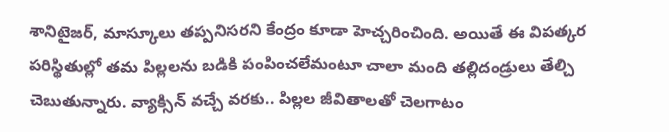శానిటైజర్‌, మాస్కూలు తప్పనిసరని కేంద్రం కూడా హెచ్చరించింది. అయితే ఈ విపత్కర పరిస్థితుల్లో తమ పిల్లలను బడికి పంపించలేమంటూ చాలా మంది తల్లిదండ్రులు తేల్చి చెబుతున్నారు. వ్యాక్సిన్‌ వచ్చే వరకు.. పిల్లల జీవితాలతో చెలగాటం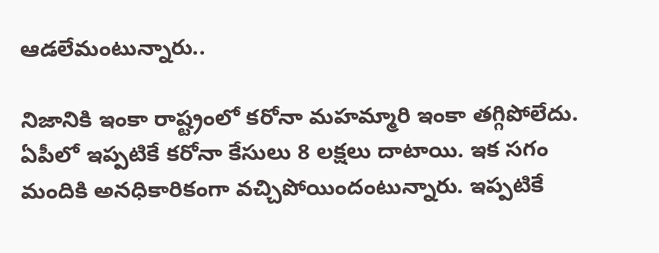ఆడలేమంటున్నారు..

నిజానికి ఇంకా రాష్ట్రంలో కరోనా మహమ్మారి ఇంకా తగ్గిపోలేదు. ఏపీలో ఇప్పటికే కరోనా కేసులు 8 లక్షలు దాటాయి. ఇక సగం మందికి అనధికారికంగా వచ్చిపోయిందంటున్నారు. ఇప్పటికే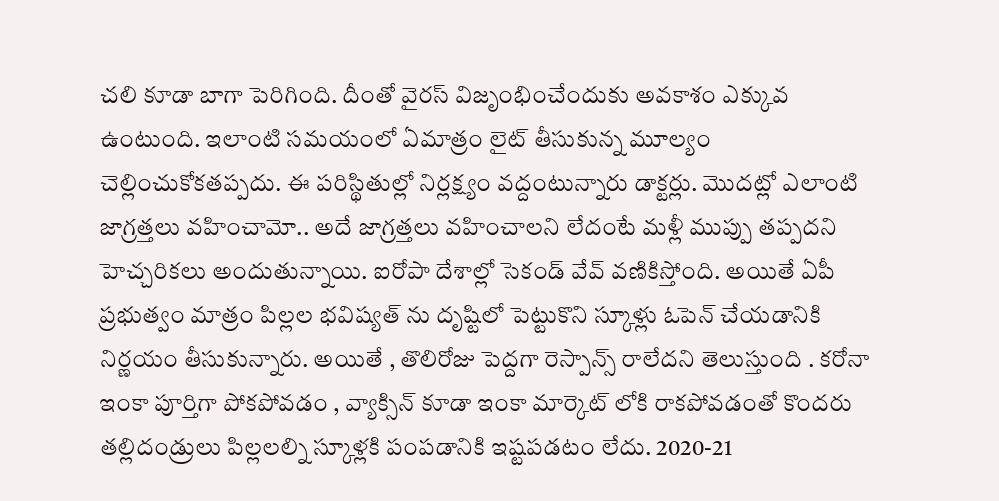చలి కూడా బాగా పెరిగింది. దీంతో వైరస్‌ విజృంభించేందుకు అవకాశం ఎక్కువ ఉంటుంది. ఇలాంటి సమయంలో ఏమాత్రం లైట్‌ తీసుకున్న మూల్యం చెల్లించుకోకతప్పదు. ఈ పరిస్థితుల్లో నిర్లక్ష్యం వద్దంటున్నారు డాక్టర్లు. మొదట్లో ఎలాంటి జాగ్రత్తలు వహించామో.. అదే జాగ్రత్తలు వహించాలని లేదంటే మళ్లీ ముప్పు తప్పదని హెచ్చరికలు అందుతున్నాయి. ఐరోపా దేశాల్లో సెకండ్ వేవ్ వణికిస్తోంది. అయితే ఏపీ ప్రభుత్వం మాత్రం పిల్లల భవిష్యత్ ను దృష్టిలో పెట్టుకొని స్కూళ్లు ఓపెన్ చేయడానికి నిర్ణయం తీసుకున్నారు. అయితే , తొలిరోజు పెద్దగా రెస్పాన్స్ రాలేదని తెలుస్తుంది . కరోనా ఇంకా పూర్తిగా పోకపోవడం , వ్యాక్సిన్ కూడా ఇంకా మార్కెట్ లోకి రాకపోవడంతో కొందరు తల్లిదండ్రులు పిల్లలల్ని స్కూళ్లకి పంపడానికి ఇష్టపడటం లేదు. 2020-21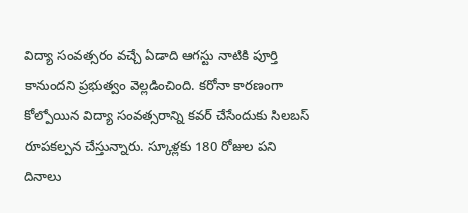విద్యా సంవత్సరం వచ్చే ఏడాది ఆగస్టు నాటికి పూర్తి కానుందని ప్రభుత్వం వెల్లడించింది. కరోనా కారణంగా కోల్పోయిన విద్యా సంవత్సరాన్ని కవర్ చేసేందుకు సిలబస్‌ రూపకల్పన చేస్తున్నారు. స్కూళ్లకు 180 రోజుల పని దినాలు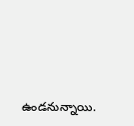ఉండనున్నాయి.